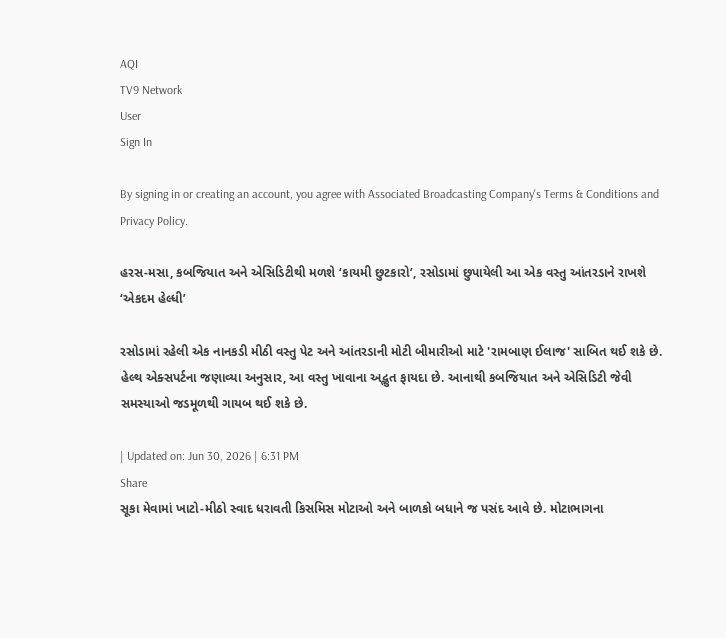AQI
TV9 Network
User
Sign In

By signing in or creating an account, you agree with Associated Broadcasting Company's Terms & Conditions and Privacy Policy.

હરસ-મસા, કબજિયાત અને એસિડિટીથી મળશે ‘કાયમી છુટકારો’, રસોડામાં છુપાયેલી આ એક વસ્તુ આંતરડાને રાખશે ‘એકદમ હેલ્ધી’

રસોડામાં રહેલી એક નાનકડી મીઠી વસ્તુ પેટ અને આંતરડાની મોટી બીમારીઓ માટે 'રામબાણ ઈલાજ' સાબિત થઈ શકે છે. હેલ્થ એક્સપર્ટના જણાવ્યા અનુસાર, આ વસ્તુ ખાવાના અદ્ભુત ફાયદા છે. આનાથી કબજિયાત અને એસિડિટી જેવી સમસ્યાઓ જડમૂળથી ગાયબ થઈ શકે છે.

| Updated on: Jun 30, 2026 | 6:31 PM
Share
સૂકા મેવામાં ખાટો-મીઠો સ્વાદ ધરાવતી કિસમિસ મોટાઓ અને બાળકો બધાને જ પસંદ આવે છે. મોટાભાગના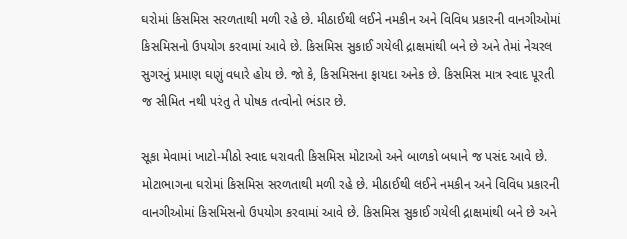ઘરોમાં કિસમિસ સરળતાથી મળી રહે છે. મીઠાઈથી લઈને નમકીન અને વિવિધ પ્રકારની વાનગીઓમાં કિસમિસનો ઉપયોગ કરવામાં આવે છે. કિસમિસ સુકાઈ ગયેલી દ્રાક્ષમાંથી બને છે અને તેમાં નેચરલ સુગરનું પ્રમાણ ઘણું વધારે હોય છે. જો કે, કિસમિસના ફાયદા અનેક છે. કિસમિસ માત્ર સ્વાદ પૂરતી જ સીમિત નથી પરંતુ તે પોષક તત્વોનો ભંડાર છે.

સૂકા મેવામાં ખાટો-મીઠો સ્વાદ ધરાવતી કિસમિસ મોટાઓ અને બાળકો બધાને જ પસંદ આવે છે. મોટાભાગના ઘરોમાં કિસમિસ સરળતાથી મળી રહે છે. મીઠાઈથી લઈને નમકીન અને વિવિધ પ્રકારની વાનગીઓમાં કિસમિસનો ઉપયોગ કરવામાં આવે છે. કિસમિસ સુકાઈ ગયેલી દ્રાક્ષમાંથી બને છે અને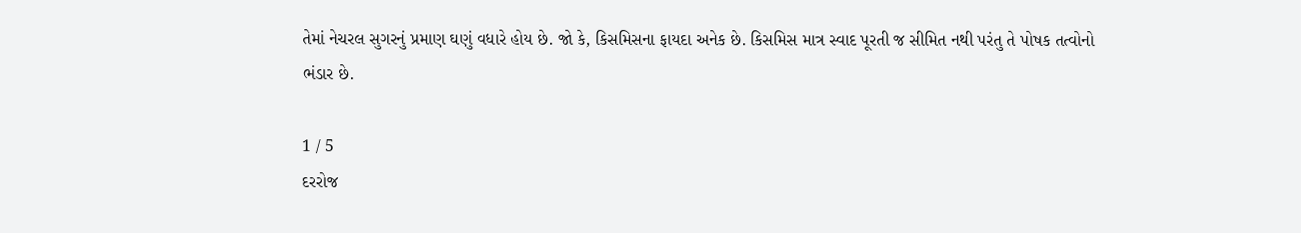તેમાં નેચરલ સુગરનું પ્રમાણ ઘણું વધારે હોય છે. જો કે, કિસમિસના ફાયદા અનેક છે. કિસમિસ માત્ર સ્વાદ પૂરતી જ સીમિત નથી પરંતુ તે પોષક તત્વોનો ભંડાર છે.

1 / 5
દરરોજ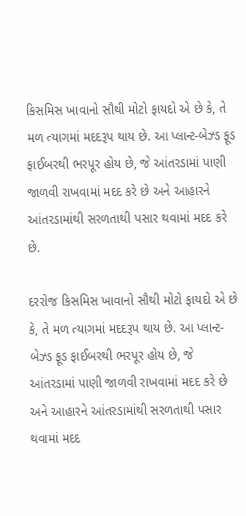કિસમિસ ખાવાનો સૌથી મોટો ફાયદો એ છે કે, તે મળ ત્યાગમાં મદદરૂપ થાય છે. આ પ્લાન્ટ-બેઝ્ડ ફૂડ ફાઈબરથી ભરપૂર હોય છે, જે આંતરડામાં પાણી જાળવી રાખવામાં મદદ કરે છે અને આહારને આંતરડામાંથી સરળતાથી પસાર થવામાં મદદ કરે છે.

દરરોજ કિસમિસ ખાવાનો સૌથી મોટો ફાયદો એ છે કે, તે મળ ત્યાગમાં મદદરૂપ થાય છે. આ પ્લાન્ટ-બેઝ્ડ ફૂડ ફાઈબરથી ભરપૂર હોય છે, જે આંતરડામાં પાણી જાળવી રાખવામાં મદદ કરે છે અને આહારને આંતરડામાંથી સરળતાથી પસાર થવામાં મદદ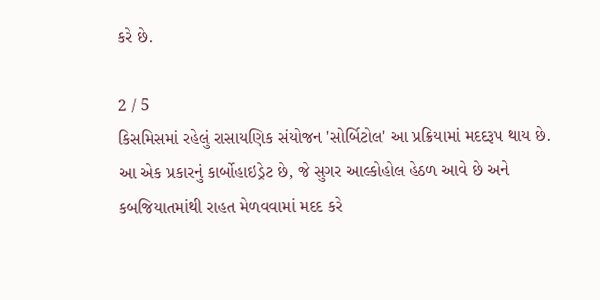કરે છે.

2 / 5
કિસમિસમાં રહેલું રાસાયણિક સંયોજન 'સોર્બિટોલ' આ પ્રક્રિયામાં મદદરૂપ થાય છે. આ એક પ્રકારનું કાર્બોહાઇડ્રેટ છે, જે સુગર આલ્કોહોલ હેઠળ આવે છે અને કબજિયાતમાંથી રાહત મેળવવામાં મદદ કરે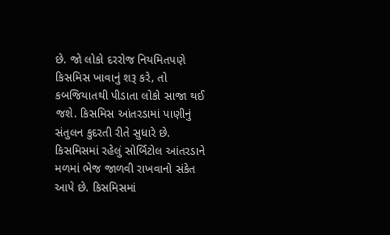છે. જો લોકો દરરોજ નિયમિતપણે કિસમિસ ખાવાનું શરૂ કરે, તો કબજિયાતથી પીડાતા લોકો સાજા થઈ જશે. કિસમિસ આંતરડામાં પાણીનું સંતુલન કુદરતી રીતે સુધારે છે. કિસમિસમાં રહેલું સોર્બિટોલ આંતરડાને મળમાં ભેજ જાળવી રાખવાનો સંકેત આપે છે. કિસમિસમાં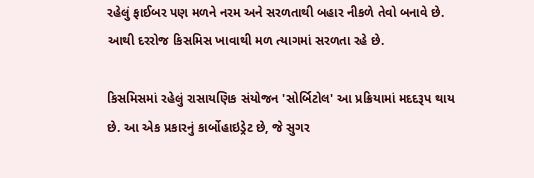રહેલું ફાઈબર પણ મળને નરમ અને સરળતાથી બહાર નીકળે તેવો બનાવે છે. આથી દરરોજ કિસમિસ ખાવાથી મળ ત્યાગમાં સરળતા રહે છે.

કિસમિસમાં રહેલું રાસાયણિક સંયોજન 'સોર્બિટોલ' આ પ્રક્રિયામાં મદદરૂપ થાય છે. આ એક પ્રકારનું કાર્બોહાઇડ્રેટ છે, જે સુગર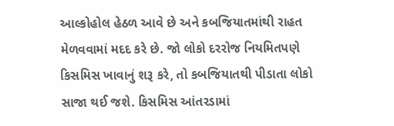આલ્કોહોલ હેઠળ આવે છે અને કબજિયાતમાંથી રાહત મેળવવામાં મદદ કરે છે. જો લોકો દરરોજ નિયમિતપણે કિસમિસ ખાવાનું શરૂ કરે, તો કબજિયાતથી પીડાતા લોકો સાજા થઈ જશે. કિસમિસ આંતરડામાં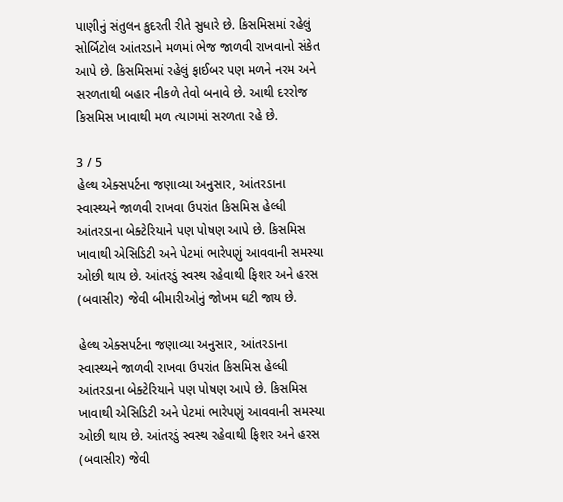પાણીનું સંતુલન કુદરતી રીતે સુધારે છે. કિસમિસમાં રહેલું સોર્બિટોલ આંતરડાને મળમાં ભેજ જાળવી રાખવાનો સંકેત આપે છે. કિસમિસમાં રહેલું ફાઈબર પણ મળને નરમ અને સરળતાથી બહાર નીકળે તેવો બનાવે છે. આથી દરરોજ કિસમિસ ખાવાથી મળ ત્યાગમાં સરળતા રહે છે.

3 / 5
હેલ્થ એક્સપર્ટના જણાવ્યા અનુસાર, આંતરડાના સ્વાસ્થ્યને જાળવી રાખવા ઉપરાંત કિસમિસ હેલ્ધી આંતરડાના બેક્ટેરિયાને પણ પોષણ આપે છે. કિસમિસ ખાવાથી એસિડિટી અને પેટમાં ભારેપણું આવવાની સમસ્યા ઓછી થાય છે. આંતરડું સ્વસ્થ રહેવાથી ફિશર અને હરસ (બવાસીર) જેવી બીમારીઓનું જોખમ ઘટી જાય છે.

હેલ્થ એક્સપર્ટના જણાવ્યા અનુસાર, આંતરડાના સ્વાસ્થ્યને જાળવી રાખવા ઉપરાંત કિસમિસ હેલ્ધી આંતરડાના બેક્ટેરિયાને પણ પોષણ આપે છે. કિસમિસ ખાવાથી એસિડિટી અને પેટમાં ભારેપણું આવવાની સમસ્યા ઓછી થાય છે. આંતરડું સ્વસ્થ રહેવાથી ફિશર અને હરસ (બવાસીર) જેવી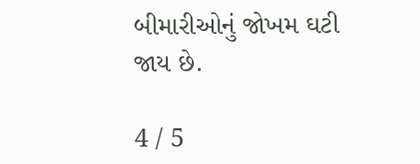બીમારીઓનું જોખમ ઘટી જાય છે.

4 / 5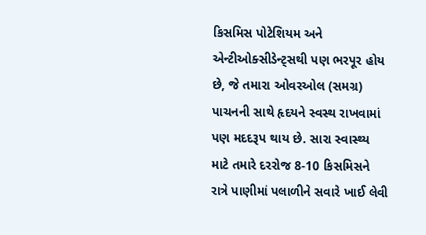કિસમિસ પોટેશિયમ અને એન્ટીઓક્સીડેન્ટ્સથી પણ ભરપૂર હોય છે, જે તમારા ઓવરઓલ (સમગ્ર) પાચનની સાથે હૃદયને સ્વસ્થ રાખવામાં પણ મદદરૂપ થાય છે. સારા સ્વાસ્થ્ય માટે તમારે દરરોજ 8-10 કિસમિસને રાત્રે પાણીમાં પલાળીને સવારે ખાઈ લેવી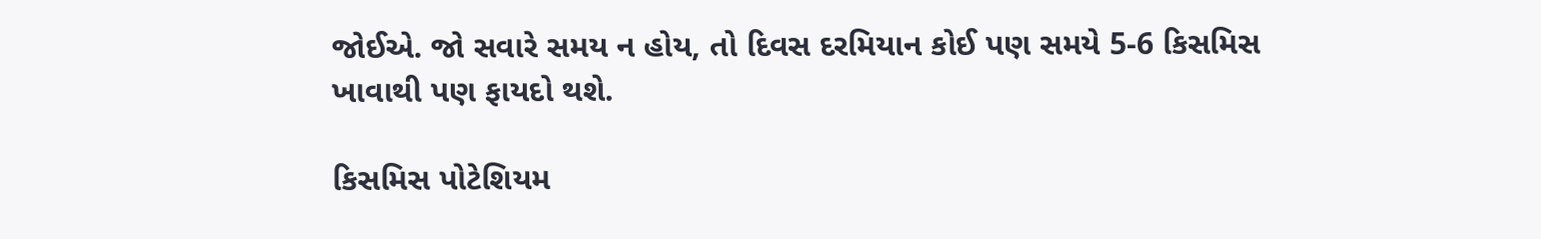જોઈએ. જો સવારે સમય ન હોય, તો દિવસ દરમિયાન કોઈ પણ સમયે 5-6 કિસમિસ ખાવાથી પણ ફાયદો થશે.

કિસમિસ પોટેશિયમ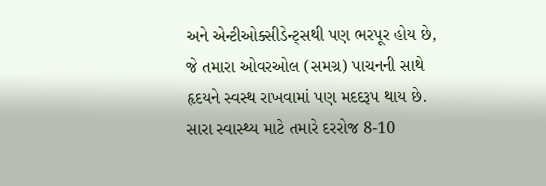અને એન્ટીઓક્સીડેન્ટ્સથી પણ ભરપૂર હોય છે, જે તમારા ઓવરઓલ (સમગ્ર) પાચનની સાથે હૃદયને સ્વસ્થ રાખવામાં પણ મદદરૂપ થાય છે. સારા સ્વાસ્થ્ય માટે તમારે દરરોજ 8-10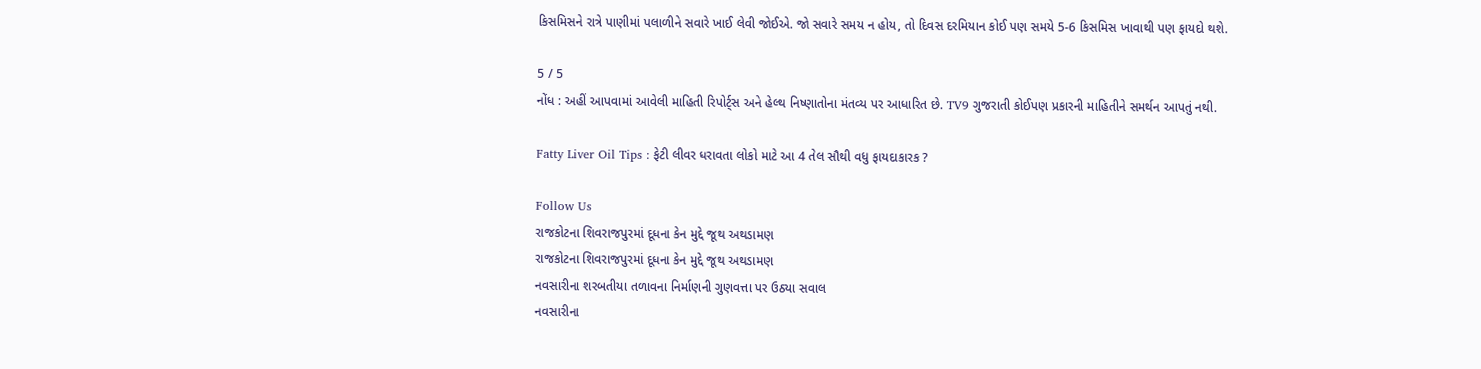કિસમિસને રાત્રે પાણીમાં પલાળીને સવારે ખાઈ લેવી જોઈએ. જો સવારે સમય ન હોય, તો દિવસ દરમિયાન કોઈ પણ સમયે 5-6 કિસમિસ ખાવાથી પણ ફાયદો થશે.

5 / 5
નોંધ : અહીં આપવામાં આવેલી માહિતી રિપોર્ટ્સ અને હેલ્થ નિષ્ણાતોના મંતવ્ય પર આધારિત છે. TV9 ગુજરાતી કોઈપણ પ્રકારની માહિતીને સમર્થન આપતું નથી.

Fatty Liver Oil Tips : ફેટી લીવર ધરાવતા લોકો માટે આ 4 તેલ સૌથી વધુ ફાયદાકારક ?

Follow Us
રાજકોટના શિવરાજપુરમાં દૂધના કેન મુદ્દે જૂથ અથડામણ
રાજકોટના શિવરાજપુરમાં દૂધના કેન મુદ્દે જૂથ અથડામણ
નવસારીના શરબતીયા તળાવના નિર્માણની ગુણવત્તા પર ઉઠ્યા સવાલ
નવસારીના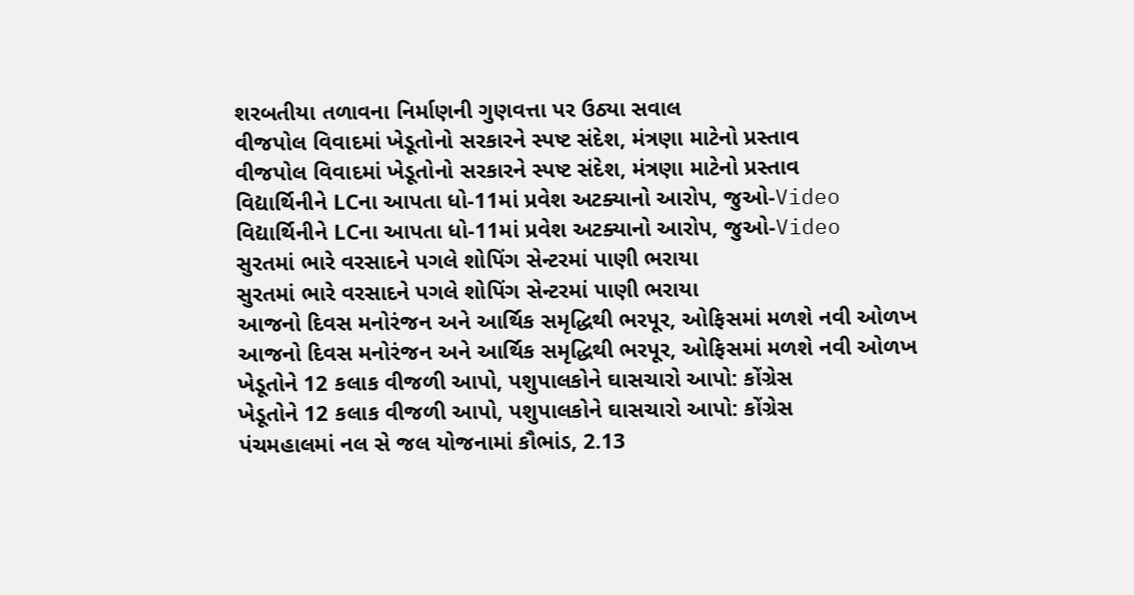શરબતીયા તળાવના નિર્માણની ગુણવત્તા પર ઉઠ્યા સવાલ
વીજપોલ વિવાદમાં ખેડૂતોનો સરકારને સ્પષ્ટ સંદેશ, મંત્રણા માટેનો પ્રસ્તાવ
વીજપોલ વિવાદમાં ખેડૂતોનો સરકારને સ્પષ્ટ સંદેશ, મંત્રણા માટેનો પ્રસ્તાવ
વિદ્યાર્થિનીને LCના આપતા ધો-11માં પ્રવેશ અટક્યાનો આરોપ, જુઓ-Video
વિદ્યાર્થિનીને LCના આપતા ધો-11માં પ્રવેશ અટક્યાનો આરોપ, જુઓ-Video
સુરતમાં ભારે વરસાદને પગલે શોપિંગ સેન્ટરમાં પાણી ભરાયા
સુરતમાં ભારે વરસાદને પગલે શોપિંગ સેન્ટરમાં પાણી ભરાયા
આજનો દિવસ મનોરંજન અને આર્થિક સમૃદ્ધિથી ભરપૂર, ઓફિસમાં મળશે નવી ઓળખ
આજનો દિવસ મનોરંજન અને આર્થિક સમૃદ્ધિથી ભરપૂર, ઓફિસમાં મળશે નવી ઓળખ
ખેડૂતોને 12 કલાક વીજળી આપો, પશુપાલકોને ઘાસચારો આપો: કોંગ્રેસ
ખેડૂતોને 12 કલાક વીજળી આપો, પશુપાલકોને ઘાસચારો આપો: કોંગ્રેસ
પંચમહાલમાં નલ સે જલ યોજનામાં કૌભાંડ, 2.13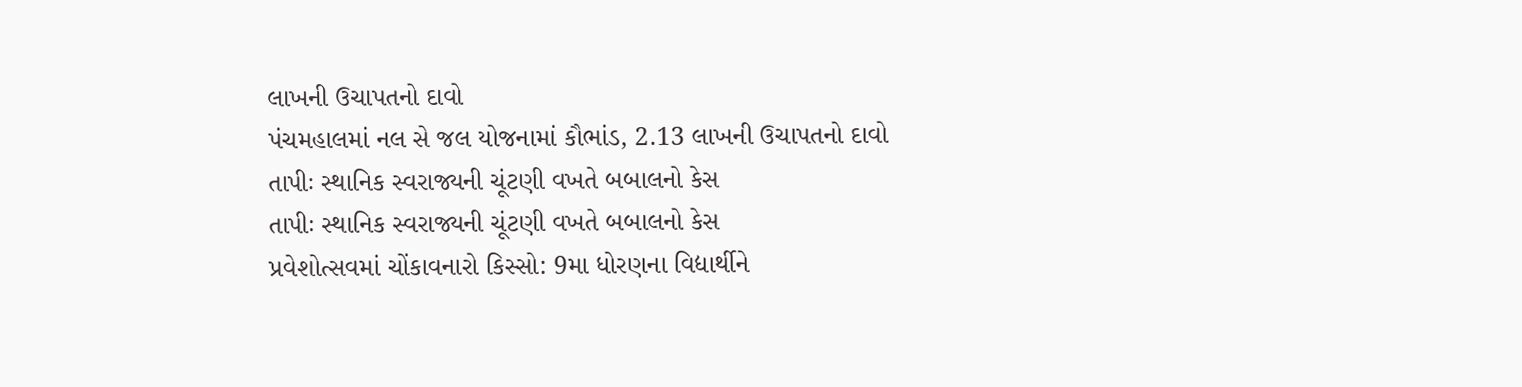લાખની ઉચાપતનો દાવો
પંચમહાલમાં નલ સે જલ યોજનામાં કૌભાંડ, 2.13 લાખની ઉચાપતનો દાવો
તાપીઃ સ્થાનિક સ્વરાજ્યની ચૂંટણી વખતે બબાલનો કેસ
તાપીઃ સ્થાનિક સ્વરાજ્યની ચૂંટણી વખતે બબાલનો કેસ
પ્રવેશોત્સવમાં ચોંકાવનારો કિસ્સો: 9મા ધોરણના વિદ્યાર્થીને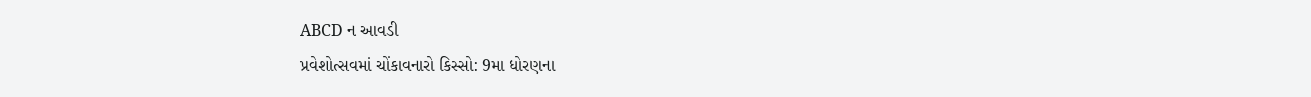ABCD ન આવડી
પ્રવેશોત્સવમાં ચોંકાવનારો કિસ્સો: 9મા ધોરણના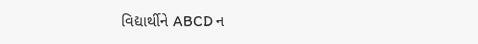વિદ્યાર્થીને ABCD ન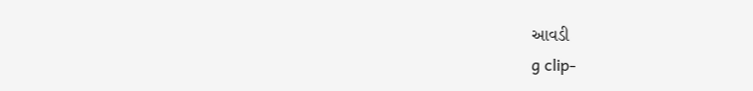આવડી
g clip-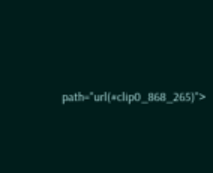path="url(#clip0_868_265)">